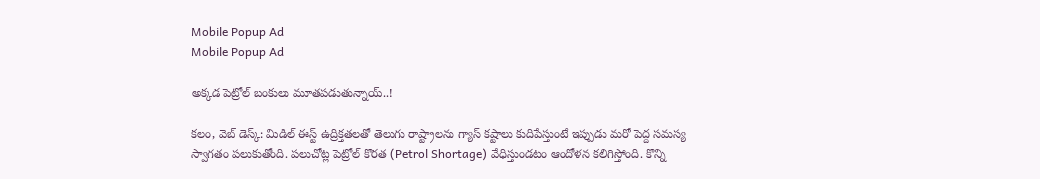Mobile Popup Ad
Mobile Popup Ad

అక్క‌డ పెట్రోల్ బంకులు మూత‌ప‌డుతున్నాయ్‌..!

క‌లం, వెబ్ డెస్క్‌: మిడిల్ ఈస్ట్ ఉద్రిక్త‌త‌ల‌తో తెలుగు రాష్ట్రాల‌ను గ్యాస్ కష్టాలు కుదిపేస్తుంటే ఇప్పుడు మ‌రో పెద్ద సమ‌స్య స్వాగ‌తం ప‌లుకుతోంది. ప‌లుచోట్ల పెట్రోల్ కొర‌త (Petrol Shortage) వేధిస్తుండటం ఆందోళ‌న క‌లిగిస్తోంది. కొన్ని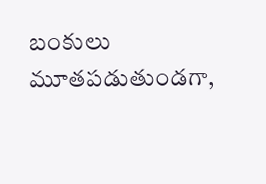బంకులు మూత‌ప‌డుతుండ‌గా,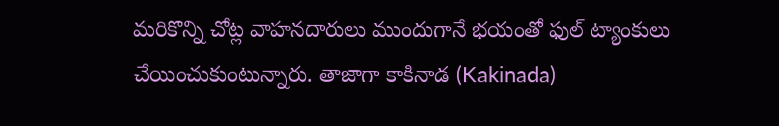మ‌రికొన్ని చోట్ల వాహ‌న‌దారులు ముందుగానే భ‌యంతో ఫుల్ ట్యాంకులు చేయించుకుంటున్నారు. తాజాగా కాకినాడ (Kakinada)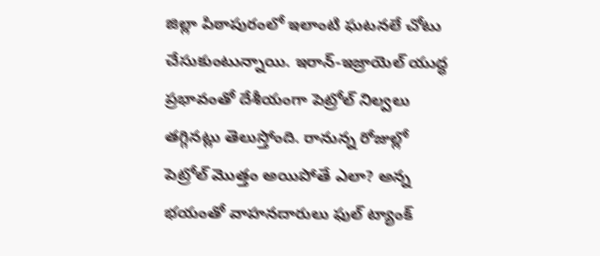జిల్లా పిఠాపురంలో ఇలాంటి ఘ‌ట‌న‌లే చోటు చేసుకుంటున్నాయి. ఇరాన్-ఇజ్రాయెల్ యుద్ధ ప్ర‌భావంతో దేశీయంగా పెట్రోల్ నిల్వ‌లు తగ్గినట్లు తెలుస్తోంది. రానున్న రోజుల్లో పెట్రోల్ మొత్తం అయిపోతే ఎలా? అన్న‌ భయంతో వాహ‌న‌దారులు ఫుల్ ట్యాంక్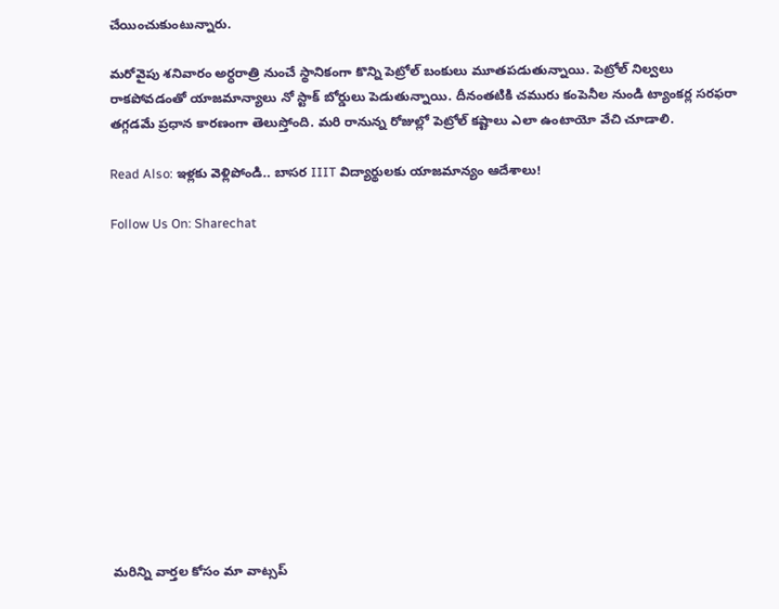చేయించుకుంటున్నారు.

మ‌రోవైపు శనివారం అర్ధరాత్రి నుంచే స్థానికంగా కొన్ని పెట్రోల్ బంకులు మూతపడుతున్నాయి. పెట్రోల్ నిల్వ‌లు రాకపోవడంతో యాజ‌మాన్యాలు నో స్టాక్ బోర్డులు పెడుతున్నాయి. దీనంత‌టికి చమురు కంపెనీల నుండి ట్యాంకర్ల సరఫరా తగ్గడమే ప్రధాన కారణంగా తెలుస్తోంది. మ‌రి రానున్న రోజుల్లో పెట్రోల్ క‌ష్టాలు ఎలా ఉంటాయో వేచి చూడాలి.

Read Also: ఇళ్ల‌కు వెళ్లిపోండి.. బాస‌ర IIIT విద్యార్థుల‌కు యాజ‌మాన్యం ఆదేశాలు!

Follow Us On: Sharechat













మ‌రిన్ని వార్త‌ల కోసం మా వాట్స‌ప్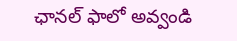ఛాన‌ల్ ఫాలో అవ్వండి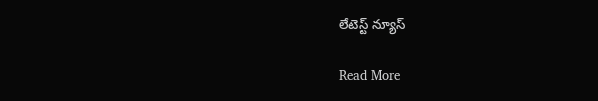లేటెస్ట్ న్యూస్‌

Read More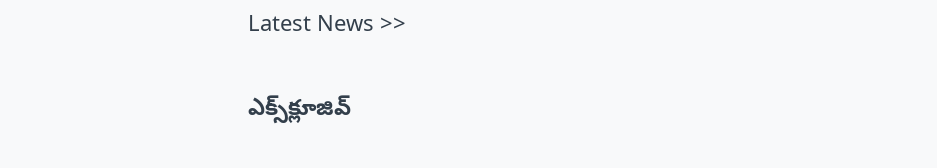Latest News >>

ఎక్స్‌క్లూజివ్‌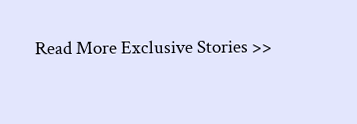Read More Exclusive Stories >>